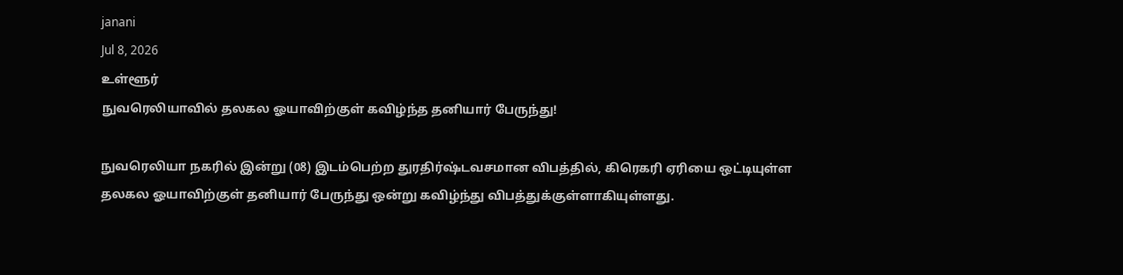janani
Jul 8, 2026
உள்ளூர்
நுவரெலியாவில் தலகல ஓயாவிற்குள் கவிழ்ந்த தனியார் பேருந்து!

நுவரெலியா நகரில் இன்று (08) இடம்பெற்ற துரதிர்ஷ்டவசமான விபத்தில், கிரெகரி ஏரியை ஒட்டியுள்ள தலகல ஓயாவிற்குள் தனியார் பேருந்து ஒன்று கவிழ்ந்து விபத்துக்குள்ளாகியுள்ளது.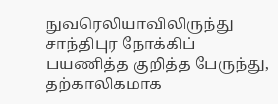நுவரெலியாவிலிருந்து சாந்திபுர நோக்கிப் பயணித்த குறித்த பேருந்து, தற்காலிகமாக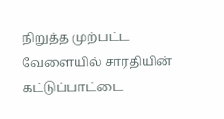நிறுத்த முற்பட்ட வேளையில் சாரதியின் கட்டுப்பாட்டை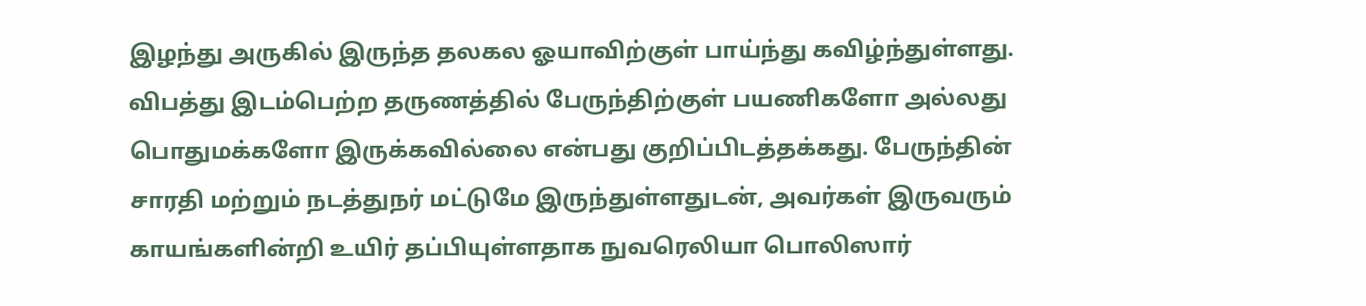இழந்து அருகில் இருந்த தலகல ஓயாவிற்குள் பாய்ந்து கவிழ்ந்துள்ளது. விபத்து இடம்பெற்ற தருணத்தில் பேருந்திற்குள் பயணிகளோ அல்லது பொதுமக்களோ இருக்கவில்லை என்பது குறிப்பிடத்தக்கது. பேருந்தின் சாரதி மற்றும் நடத்துநர் மட்டுமே இருந்துள்ளதுடன், அவர்கள் இருவரும் காயங்களின்றி உயிர் தப்பியுள்ளதாக நுவரெலியா பொலிஸார்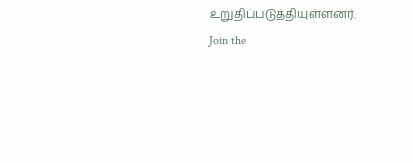உறுதிப்படுத்தியுள்ளனர்.
Join the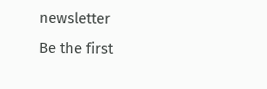newsletter
Be the first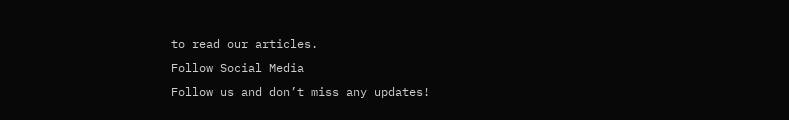to read our articles.
Follow Social Media
Follow us and don’t miss any updates!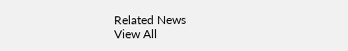Related News
View All